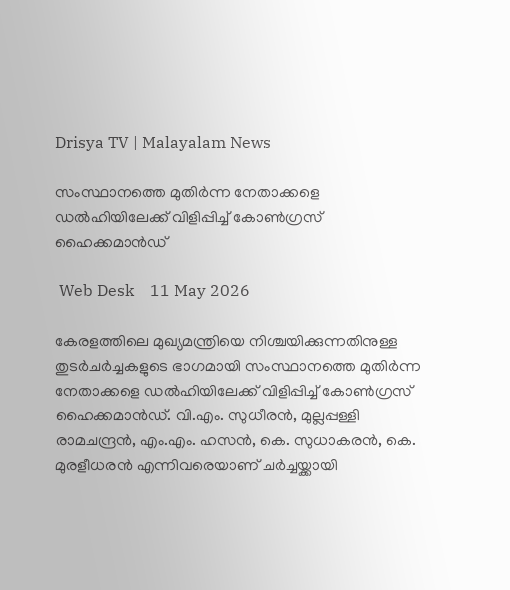Drisya TV | Malayalam News

സംസ്ഥാനത്തെ മുതിർന്ന നേതാക്കളെ ഡൽഹിയിലേക്ക് വിളിപ്പിച്ച് കോൺഗ്രസ് ഹൈക്കമാൻഡ്

 Web Desk    11 May 2026

കേരളത്തിലെ മുഖ്യമന്ത്രിയെ നിശ്ചയിക്കുന്നതിനുള്ള തുടർചർച്ചകളുടെ ഭാഗമായി സംസ്ഥാനത്തെ മുതിർന്ന നേതാക്കളെ ഡൽഹിയിലേക്ക് വിളിപ്പിച്ച് കോൺഗ്രസ് ഹൈക്കമാൻഡ്. വി.എം. സുധീരൻ, മുല്ലപ്പള്ളി രാമചന്ദ്രൻ, എം.എം. ഹസൻ, കെ. സുധാകരൻ, കെ. മുരളീധരൻ എന്നിവരെയാണ് ചർച്ചയ്ക്കായി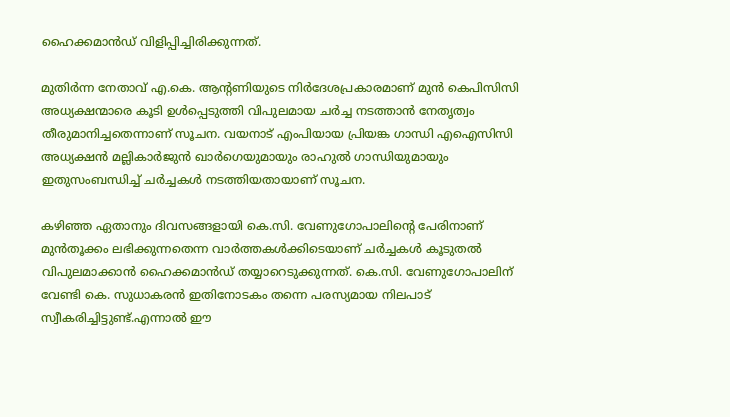ഹൈക്കമാൻഡ് വിളിപ്പിച്ചിരിക്കുന്നത്.

മുതിർന്ന നേതാവ് എ.കെ. ആന്റണിയുടെ നിർദേശപ്രകാരമാണ് മുൻ കെപിസിസി അധ്യക്ഷന്മാരെ കൂടി ഉൾപ്പെടുത്തി വിപുലമായ ചർച്ച നടത്താൻ നേതൃത്വം തീരുമാനിച്ചതെന്നാണ് സൂചന. വയനാട് എംപിയായ പ്രിയങ്ക ഗാന്ധി എഐസിസി അധ്യക്ഷൻ മല്ലികാർജുൻ ഖാർഗെയുമായും രാഹുൽ ഗാന്ധിയുമായും ഇതുസംബന്ധിച്ച് ചർച്ചകൾ നടത്തിയതായാണ് സൂചന.

കഴിഞ്ഞ ഏതാനും ദിവസങ്ങളായി കെ.സി. വേണുഗോപാലിൻ്റെ പേരിനാണ് മുൻതൂക്കം ലഭിക്കുന്നതെന്ന വാർത്തകൾക്കിടെയാണ് ചർച്ചകൾ കൂടുതൽ വിപുലമാക്കാൻ ഹൈക്കമാൻഡ് തയ്യാറെടുക്കുന്നത്. കെ.സി. വേണുഗോപാലിന് വേണ്ടി കെ. സുധാകരൻ ഇതിനോടകം തന്നെ പരസ്യമായ നിലപാട് സ്വീകരിച്ചിട്ടുണ്ട്.എന്നാൽ ഈ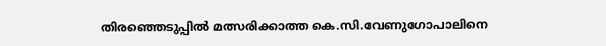തിരഞ്ഞെടുപ്പിൽ മത്സരിക്കാത്ത കെ.സി.വേണുഗോപാലിനെ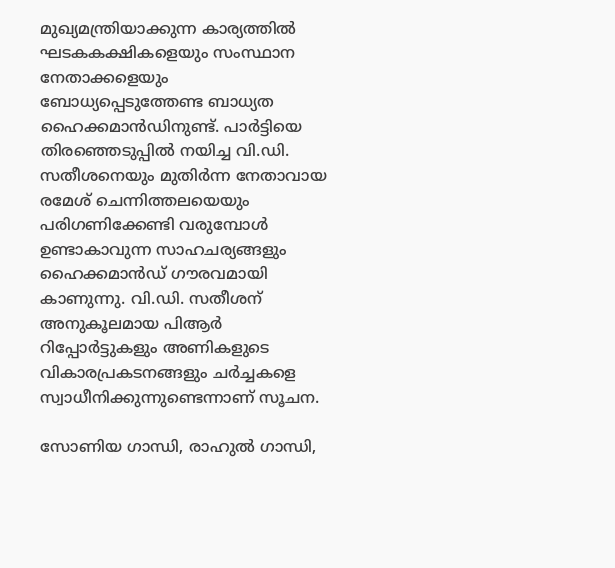മുഖ്യമന്ത്രിയാക്കുന്ന കാര്യത്തിൽ ഘടകകക്ഷികളെയും സംസ്ഥാന നേതാക്കളെയും ബോധ്യപ്പെടുത്തേണ്ട ബാധ്യത ഹൈക്കമാൻഡിനുണ്ട്. പാർട്ടിയെ തിരഞ്ഞെടുപ്പിൽ നയിച്ച വി.ഡി. സതീശനെയും മുതിർന്ന നേതാവായ രമേശ് ചെന്നിത്തലയെയും പരിഗണിക്കേണ്ടി വരുമ്പോൾ ഉണ്ടാകാവുന്ന സാഹചര്യങ്ങളും ഹൈക്കമാൻഡ് ഗൗരവമായി കാണുന്നു. വി.ഡി. സതീശന് അനുകൂലമായ പിആർ റിപ്പോർട്ടുകളും അണികളുടെ വികാരപ്രകടനങ്ങളും ചർച്ചകളെ സ്വാധീനിക്കുന്നുണ്ടെന്നാണ് സൂചന.

സോണിയ ഗാന്ധി, രാഹുൽ ഗാന്ധി,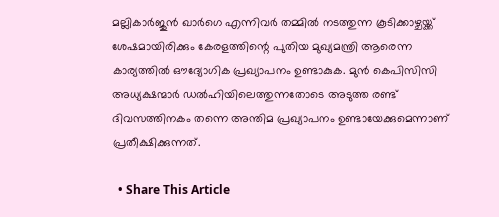മല്ലികാർജുൻ ഖാർഗെ എന്നിവർ തമ്മിൽ നടത്തുന്ന കൂടിക്കാഴ്ചയ്ക്ക് ശേഷമായിരിക്കും കേരളത്തിന്റെ പുതിയ മുഖ്യമന്ത്രി ആരെന്ന കാര്യത്തിൽ ഔദ്യോഗിക പ്രഖ്യാപനം ഉണ്ടാകുക. മുൻ കെപിസിസി അധ്യക്ഷന്മാർ ഡൽഹിയിലെത്തുന്നതോടെ അടുത്ത രണ്ട് ദിവസത്തിനകം തന്നെ അന്തിമ പ്രഖ്യാപനം ഉണ്ടായേക്കുമെന്നാണ് പ്രതീക്ഷിക്കുന്നത്.

  • Share This Article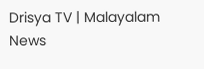Drisya TV | Malayalam News